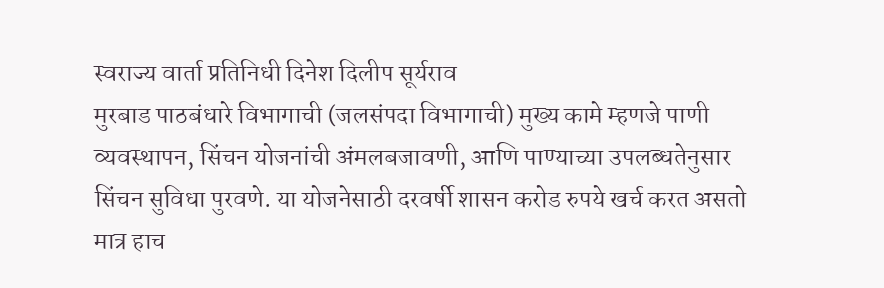स्वराज्य वार्ता प्रतिनिधी दिनेश दिलीप सूर्यराव
मुरबाड पाठबंधारे विभागाची (जलसंपदा विभागाची) मुख्य कामे म्हणजे पाणी व्यवस्थापन, सिंचन योजनांची अंमलबजावणी, आणि पाण्याच्या उपलब्धतेनुसार सिंचन सुविधा पुरवणे. या योजनेसाठी दरवर्षी शासन करोड रुपये खर्च करत असतो मात्र हाच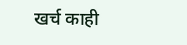खर्च काही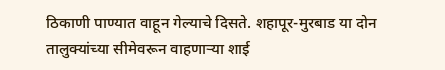ठिकाणी पाण्यात वाहून गेल्याचे दिसते. शहापूर-मुरबाड या दोन तालुक्यांच्या सीमेवरून वाहणाऱ्या शाई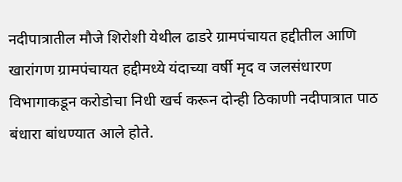नदीपात्रातील मौजे शिरोशी येथील ढाडरे ग्रामपंचायत हद्दीतील आणि खारांगण ग्रामपंचायत हद्दीमध्ये यंदाच्या वर्षी मृद व जलसंधारण विभागाकडून करोडोचा निधी खर्च करून दोन्ही ठिकाणी नदीपात्रात पाठ बंधारा बांधण्यात आले होते.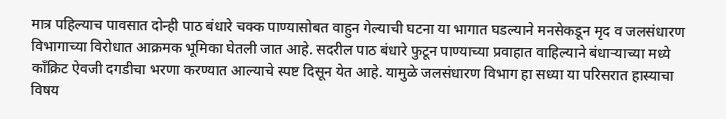मात्र पहिल्याच पावसात दोन्ही पाठ बंधारे चक्क पाण्यासोबत वाहुन गेल्याची घटना या भागात घडल्याने मनसेकडून मृद व जलसंधारण विभागाच्या विरोधात आक्रमक भूमिका घेतली जात आहे. सदरील पाठ बंधारे फुटून पाण्याच्या प्रवाहात वाहिल्याने बंधाऱ्याच्या मध्ये काँक्रिट ऐवजी दगडीचा भरणा करण्यात आल्याचे स्पष्ट दिसून येत आहे. यामुळे जलसंधारण विभाग हा सध्या या परिसरात हास्याचा विषय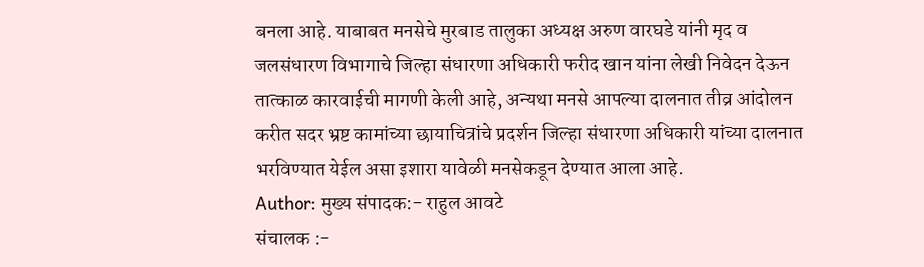बनला आहे. याबाबत मनसेचे मुरबाड तालुका अध्यक्ष अरुण वारघडे यांनी मृद व जलसंधारण विभागाचे जिल्हा संधारणा अधिकारी फरीद खान यांना लेखी निवेदन देऊन तात्काळ कारवाईची मागणी केली आहे, अन्यथा मनसे आपल्या दालनात तीव्र आंदोलन करीत सदर भ्रष्ट कामांच्या छायाचित्रांचे प्रदर्शन जिल्हा संधारणा अधिकारी यांच्या दालनात भरविण्यात येईल असा इशारा यावेळी मनसेकडून देण्यात आला आहे.
Author: मुख्य संपादक:- राहुल आवटे
संचालक :-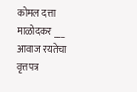कोमल दत्ता माळोदकर ___ आवाज रयतेचा वृत्तपत्र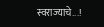स्वराज्याचे...!